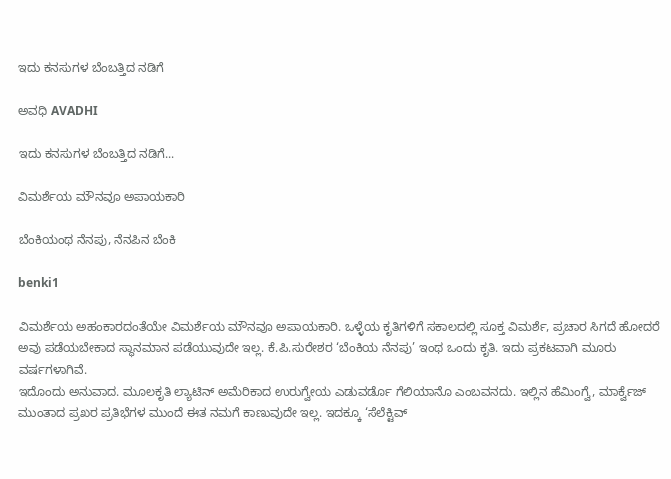ಇದು ಕನಸುಗಳ ಬೆಂಬತ್ತಿದ ನಡಿಗೆ‍

ಅವಧಿ AVADHI

ಇದು ಕನಸುಗಳ ಬೆಂಬತ್ತಿದ ನಡಿಗೆ...

ವಿಮರ್ಶೆಯ ಮೌನವೂ ಅಪಾಯಕಾರಿ

ಬೆಂಕಿಯಂಥ ನೆನಪು, ನೆನಪಿನ ಬೆಂಕಿ

benki1

ವಿಮರ್ಶೆಯ ಅಹಂಕಾರದಂತೆಯೇ ವಿಮರ್ಶೆಯ ಮೌನವೂ ಅಪಾಯಕಾರಿ. ಒಳ್ಳೆಯ ಕೃತಿಗಳಿಗೆ ಸಕಾಲದಲ್ಲಿ ಸೂಕ್ತ ವಿಮರ್ಶೆ, ಪ್ರಚಾರ ಸಿಗದೆ ಹೋದರೆ ಅವು ಪಡೆಯಬೇಕಾದ ಸ್ಥಾನಮಾನ ಪಡೆಯುವುದೇ ಇಲ್ಲ. ಕೆ.ಪಿ.ಸುರೇಶರ ‘ಬೆಂಕಿಯ ನೆನಪು’ ಇಂಥ ಒಂದು ಕೃತಿ. ಇದು ಪ್ರಕಟವಾಗಿ ಮೂರು ವರ್ಷಗಳಾಗಿವೆ.
ಇದೊಂದು ಅನುವಾದ. ಮೂಲಕೃತಿ ಲ್ಯಾಟಿನ್ ಅಮೆರಿಕಾದ ಉರುಗ್ವೇಯ ಎಡುವರ್ಡೊ ಗೆಲಿಯಾನೊ ಎಂಬವನದು. ಇಲ್ಲಿನ ಹೆಮಿಂಗ್ವೆ, ಮಾರ್ಕ್ವೆಜ್ ಮುಂತಾದ ಪ್ರಖರ ಪ್ರತಿಭೆಗಳ ಮುಂದೆ ಈತ ನಮಗೆ ಕಾಣುವುದೇ ಇಲ್ಲ. ಇದಕ್ಕೂ ‘ಸೆಲೆಕ್ಟಿವ್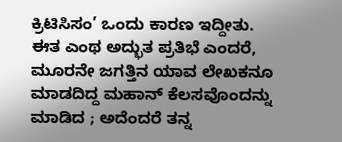ಕ್ರಿಟಿಸಿಸಂ’ ಒಂದು ಕಾರಣ ಇದ್ದೀತು.
ಈತ ಎಂಥ ಅದ್ಭುತ ಪ್ರತಿಭೆ ಎಂದರೆ, ಮೂರನೇ ಜಗತ್ತಿನ ಯಾವ ಲೇಖಕನೂ ಮಾಡದಿದ್ದ ಮಹಾನ್ ಕೆಲಸವೊಂದನ್ನು ಮಾಡಿದ ; ಅದೆಂದರೆ ತನ್ನ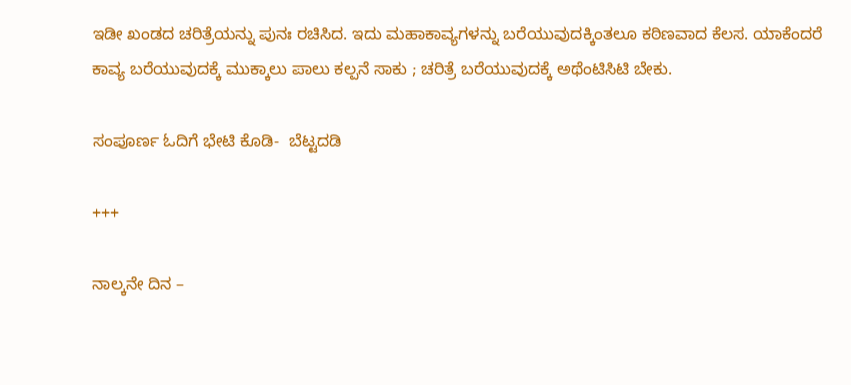ಇಡೀ ಖಂಡದ ಚರಿತ್ರೆಯನ್ನು ಪುನಃ ರಚಿಸಿದ. ಇದು ಮಹಾಕಾವ್ಯಗಳನ್ನು ಬರೆಯುವುದಕ್ಕಿಂತಲೂ ಕಠಿಣವಾದ ಕೆಲಸ. ಯಾಕೆಂದರೆ ಕಾವ್ಯ ಬರೆಯುವುದಕ್ಕೆ ಮುಕ್ಕಾಲು ಪಾಲು ಕಲ್ಪನೆ ಸಾಕು ; ಚರಿತ್ರೆ ಬರೆಯುವುದಕ್ಕೆ ಅಥೆಂಟಿಸಿಟಿ ಬೇಕು.

ಸಂಪೂರ್ಣ ಓದಿಗೆ ಭೇಟಿ ಕೊಡಿ-  ಬೆಟ್ಟದಡಿ

+++

ನಾಲ್ಕನೇ ದಿನ –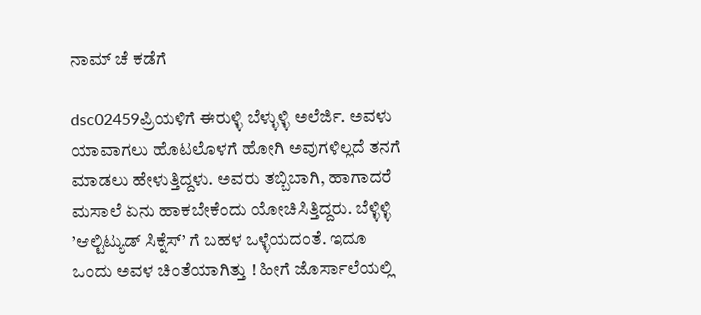ನಾಮ್ ಚೆ ಕಡೆಗೆ

dsc02459ಪ್ರಿಯಳಿಗೆ ಈರುಳ್ಳಿ ಬೆಳ್ಳುಳ್ಳಿ ಅಲೆರ್ಜಿ. ಅವಳು ಯಾವಾಗಲು ಹೊಟಲೊಳಗೆ ಹೋಗಿ ಅವುಗಳಿಲ್ಲದೆ ತನಗೆ ಮಾಡಲು ಹೇಳುತ್ತಿದ್ದಳು. ಅವರು ತಬ್ಬಿಬಾಗಿ, ಹಾಗಾದರೆ ಮಸಾಲೆ ಏನು ಹಾಕಬೇಕೆಂದು ಯೋಚಿಸಿತ್ತಿದ್ದರು. ಬೆಳ್ಳಿಳ್ಳಿ ’ಆಲ್ಟಿಟ್ಯುಡ್ ಸಿಕ್ನೆಸ್’ ಗೆ ಬಹಳ ಒಳ್ಳೆಯದಂತೆ. ಇದೂ ಒಂದು ಅವಳ ಚಿಂತೆಯಾಗಿತ್ತು ! ಹೀಗೆ ಜೊರ್ಸಾಲೆಯಲ್ಲಿ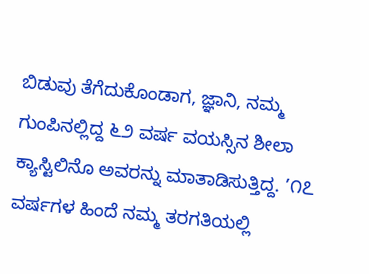ಬಿಡುವು ತೆಗೆದುಕೊಂಡಾಗ, ಜ್ಞಾನಿ, ನಮ್ಮ ಗುಂಪಿನಲ್ಲಿದ್ದ ೬೨ ವರ್ಷ ವಯಸ್ಸಿನ ಶೀಲಾ ಕ್ಯಾಸ್ಟಿಲಿನೊ ಅವರನ್ನು ಮಾತಾಡಿಸುತ್ತಿದ್ದ. ’೧೭ ವರ್ಷಗಳ ಹಿಂದೆ ನಮ್ಮ ತರಗತಿಯಲ್ಲಿ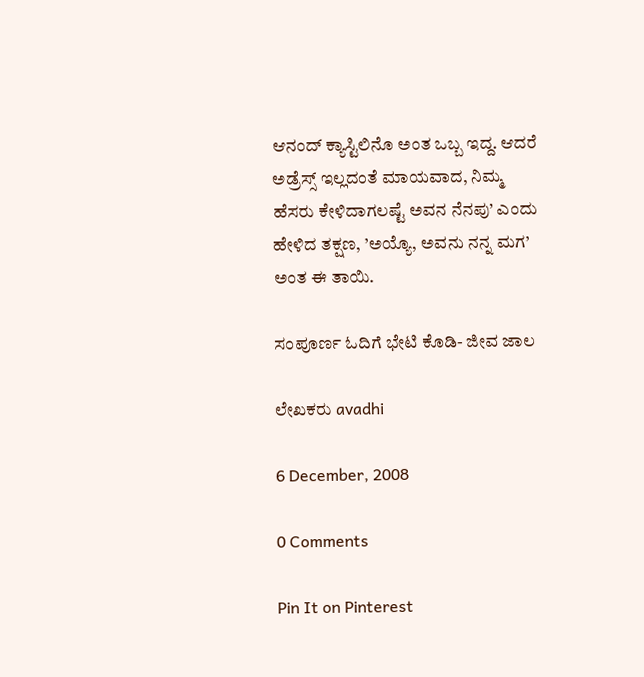ಆನಂದ್ ಕ್ಯಾಸ್ಟಿಲಿನೊ ಅಂತ ಒಬ್ಬ ಇದ್ದ. ಆದರೆ ಅಡ್ರೆಸ್ಸ್ ಇಲ್ಲದಂತೆ ಮಾಯವಾದ, ನಿಮ್ಮ ಹೆಸರು ಕೇಳಿದಾಗಲಷ್ಟೆ ಅವನ ನೆನಪು’ ಎಂದು ಹೇಳಿದ ತಕ್ಷಣ, ’ಅಯ್ಯೊ, ಅವನು ನನ್ನ ಮಗ’ ಅಂತ ಈ ತಾಯಿ.

ಸಂಪೂರ್ಣ ಓದಿಗೆ ಭೇಟಿ ಕೊಡಿ- ಜೀವ ಜಾಲ

ಲೇಖಕರು avadhi

6 December, 2008

0 Comments

Pin It on Pinterest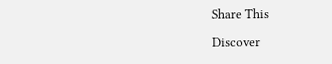Share This

Discover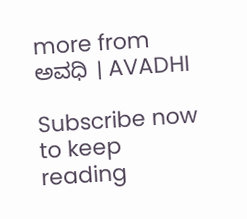more from ಅವಧಿ । AVADHI

Subscribe now to keep reading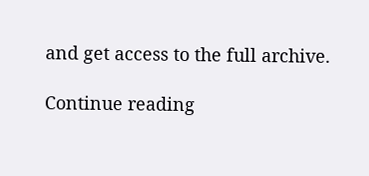and get access to the full archive.

Continue reading